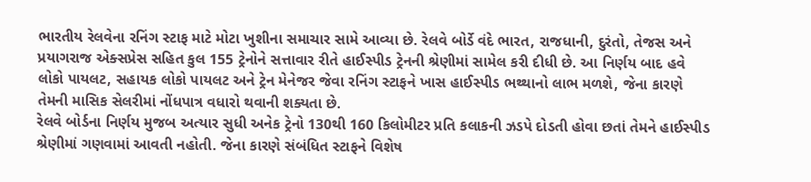ભારતીય રેલવેના રનિંગ સ્ટાફ માટે મોટા ખુશીના સમાચાર સામે આવ્યા છે. રેલવે બોર્ડે વંદે ભારત, રાજધાની, દુરંતો, તેજસ અને પ્રયાગરાજ એક્સપ્રેસ સહિત કુલ 155 ટ્રેનોને સત્તાવાર રીતે હાઈસ્પીડ ટ્રેનની શ્રેણીમાં સામેલ કરી દીધી છે. આ નિર્ણય બાદ હવે લોકો પાયલટ, સહાયક લોકો પાયલટ અને ટ્રેન મેનેજર જેવા રનિંગ સ્ટાફને ખાસ હાઈસ્પીડ ભથ્થાનો લાભ મળશે, જેના કારણે તેમની માસિક સેલરીમાં નોંધપાત્ર વધારો થવાની શક્યતા છે.
રેલવે બોર્ડના નિર્ણય મુજબ અત્યાર સુધી અનેક ટ્રેનો 130થી 160 કિલોમીટર પ્રતિ કલાકની ઝડપે દોડતી હોવા છતાં તેમને હાઈસ્પીડ શ્રેણીમાં ગણવામાં આવતી નહોતી. જેના કારણે સંબંધિત સ્ટાફને વિશેષ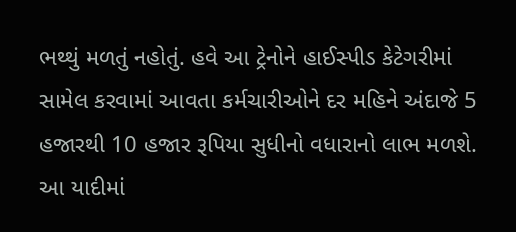ભથ્થું મળતું નહોતું. હવે આ ટ્રેનોને હાઈસ્પીડ કેટેગરીમાં સામેલ કરવામાં આવતા કર્મચારીઓને દર મહિને અંદાજે 5 હજારથી 10 હજાર રૂપિયા સુધીનો વધારાનો લાભ મળશે.
આ યાદીમાં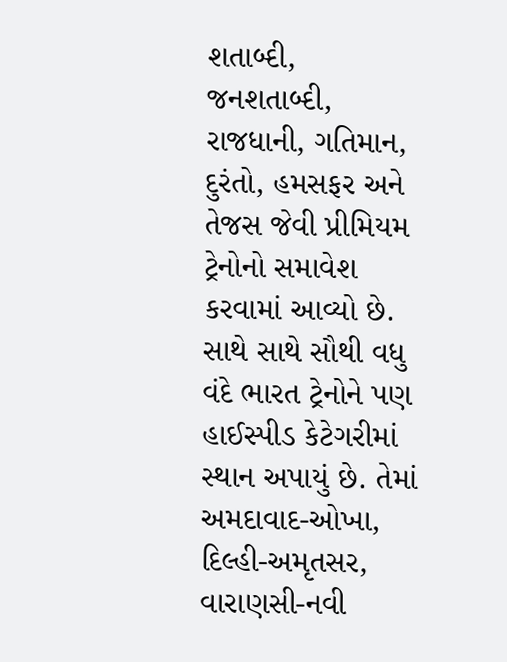શતાબ્દી, જનશતાબ્દી, રાજધાની, ગતિમાન, દુરંતો, હમસફર અને તેજસ જેવી પ્રીમિયમ ટ્રેનોનો સમાવેશ કરવામાં આવ્યો છે. સાથે સાથે સૌથી વધુ વંદે ભારત ટ્રેનોને પણ હાઈસ્પીડ કેટેગરીમાં સ્થાન અપાયું છે. તેમાં અમદાવાદ-ઓખા, દિલ્હી-અમૃતસર, વારાણસી-નવી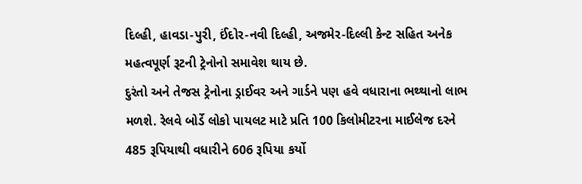દિલ્હી, હાવડા-પુરી, ઈંદોર-નવી દિલ્હી, અજમેર-દિલ્લી કેન્ટ સહિત અનેક મહત્વપૂર્ણ રૂટની ટ્રેનોનો સમાવેશ થાય છે.
દુરંતો અને તેજસ ટ્રેનોના ડ્રાઈવર અને ગાર્ડને પણ હવે વધારાના ભથ્થાનો લાભ મળશે. રેલવે બોર્ડે લોકો પાયલટ માટે પ્રતિ 100 કિલોમીટરના માઈલેજ દરને 485 રૂપિયાથી વધારીને 606 રૂપિયા કર્યો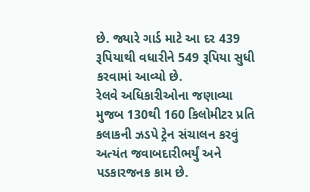છે. જ્યારે ગાર્ડ માટે આ દર 439 રૂપિયાથી વધારીને 549 રૂપિયા સુધી કરવામાં આવ્યો છે.
રેલવે અધિકારીઓના જણાવ્યા મુજબ 130થી 160 કિલોમીટર પ્રતિ કલાકની ઝડપે ટ્રેન સંચાલન કરવું અત્યંત જવાબદારીભર્યું અને પડકારજનક કામ છે.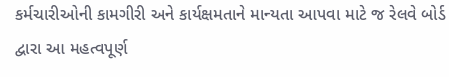કર્મચારીઓની કામગીરી અને કાર્યક્ષમતાને માન્યતા આપવા માટે જ રેલવે બોર્ડ દ્વારા આ મહત્વપૂર્ણ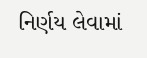નિર્ણય લેવામાં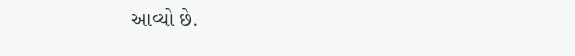આવ્યો છે.